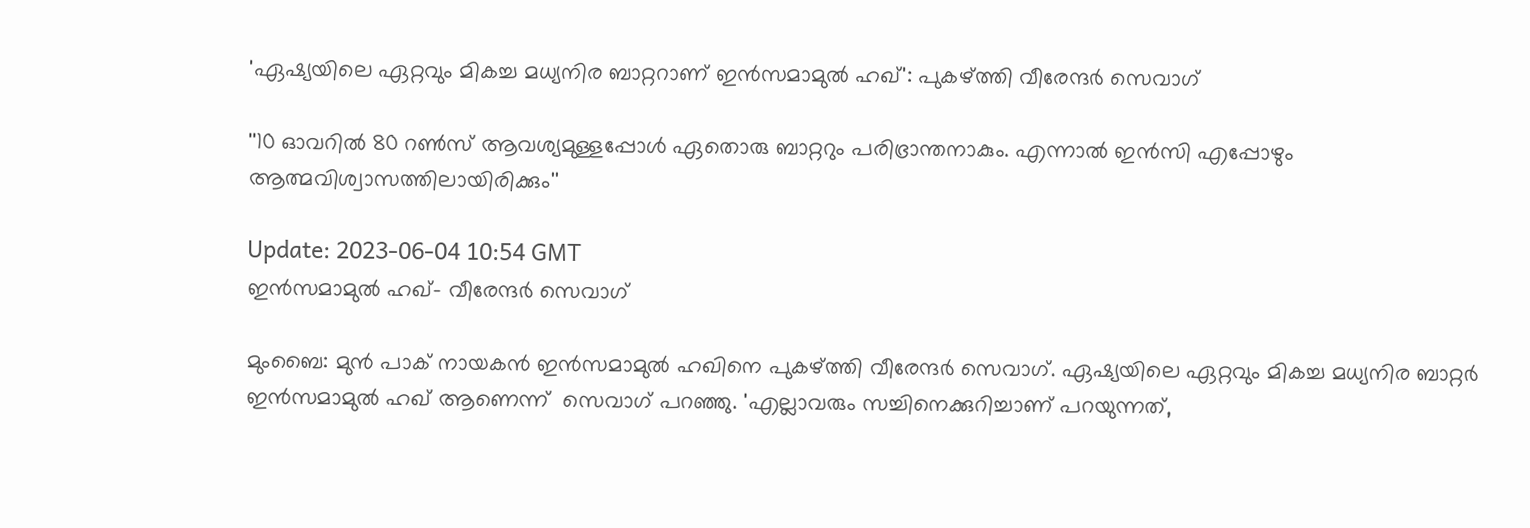'ഏഷ്യയിലെ ഏറ്റവും മികച്ച മധ്യനിര ബാറ്ററാണ് ഇൻസമാമുൽ ഹഖ്‌': പുകഴ്ത്തി വീരേന്ദർ സെവാഗ്‌

''10 ഓവറിൽ 80 റൺസ് ആവശ്യമുള്ളപ്പോൾ ഏതൊരു ബാറ്ററും പരിഭ്രാന്തനാകും. എന്നാൽ ഇന്‍സി എപ്പോഴും ആത്മവിശ്വാസത്തിലായിരിക്കും''

Update: 2023-06-04 10:54 GMT
ഇന്‍സമാമുല്‍ ഹഖ്- വീരേന്ദര്‍ സെവാഗ്

മുംബൈ: മുൻ പാക് നായകൻ ഇൻസമാമുൽ ഹഖിനെ പുകഴ്ത്തി വീരേന്ദർ സെവാഗ്. ഏഷ്യയിലെ ഏറ്റവും മികച്ച മധ്യനിര ബാറ്റർ ഇൻസമാമുൽ ഹഖ് ആണെന്ന്  സെവാഗ് പറഞ്ഞു. 'എല്ലാവരും സച്ചിനെക്കുറിച്ചാണ് പറയുന്നത്,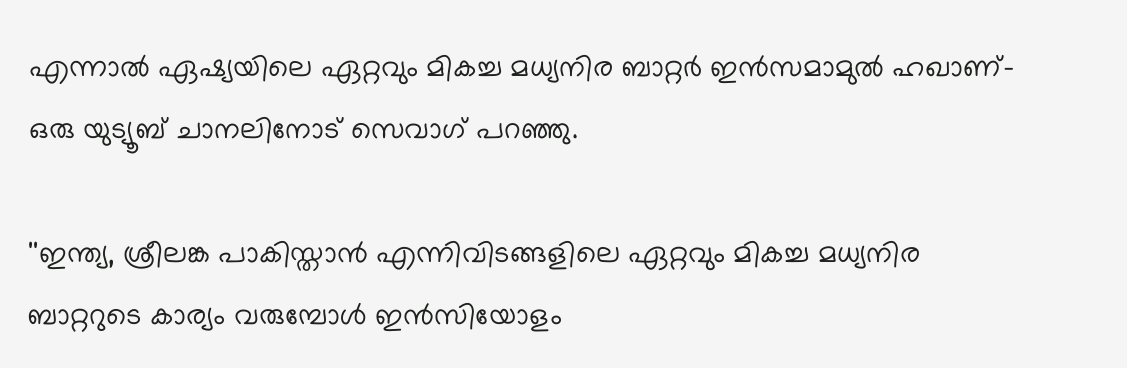എന്നാൽ ഏഷ്യയിലെ ഏറ്റവും മികച്ച മധ്യനിര ബാറ്റർ ഇൻസമാമുൽ ഹഖാണ്- ഒരു യുട്യൂബ് ചാനലിനോട് സെവാഗ് പറഞ്ഞു.

''ഇന്ത്യ, ശ്രീലങ്ക പാകിസ്താൻ എന്നിവിടങ്ങളിലെ ഏറ്റവും മികച്ച മധ്യനിര ബാറ്ററുടെ കാര്യം വരുമ്പോൾ ഇൻസിയോളം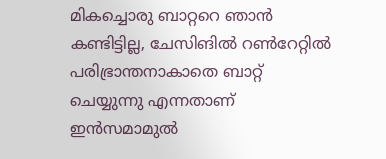മികച്ചൊരു ബാറ്ററെ ഞാൻ കണ്ടിട്ടില്ല, ചേസിങിൽ റൺറേറ്റിൽ പരിഭ്രാന്തനാകാതെ ബാറ്റ് ചെയ്യുന്നു എന്നതാണ് ഇൻസമാമുൽ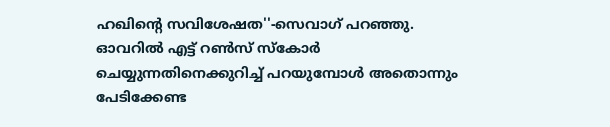ഹഖിന്റെ സവിശേഷത''-സെവാഗ് പറഞ്ഞു. ഓവറിൽ എട്ട് റൺസ് സ്‌കോർ ചെയ്യുന്നതിനെക്കുറിച്ച് പറയുമ്പോള്‍ അതൊന്നും പേടിക്കേണ്ട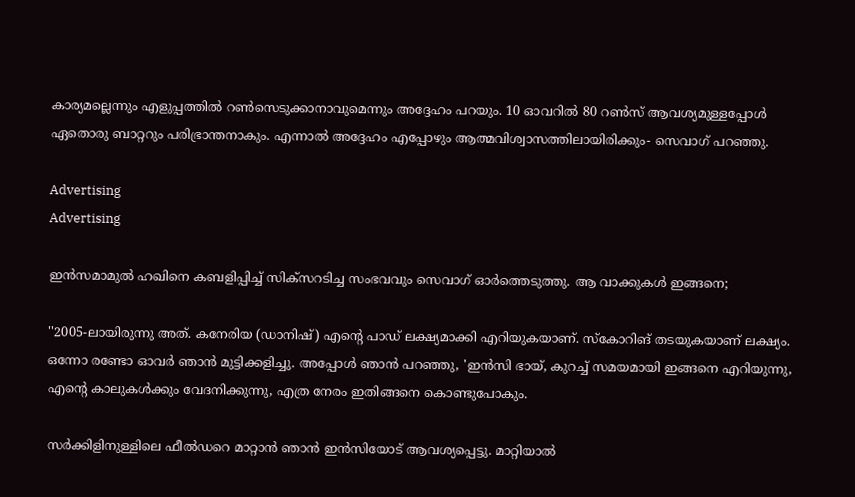കാര്യമല്ലെന്നും എളുപ്പത്തിൽ റൺസെടുക്കാനാവുമെന്നും അദ്ദേഹം പറയും. 10 ഓവറിൽ 80 റൺസ് ആവശ്യമുള്ളപ്പോൾ ഏതൊരു ബാറ്ററും പരിഭ്രാന്തനാകും. എന്നാൽ അദ്ദേഹം എപ്പോഴും ആത്മവിശ്വാസത്തിലായിരിക്കും- സെവാഗ് പറഞ്ഞു.

Advertising
Advertising

ഇൻസമാമുല്‍ ഹഖിനെ കബളിപ്പിച്ച് സിക്സറടിച്ച സംഭവവും സെവാഗ് ഓര്‍ത്തെടുത്തു. ആ വാക്കുകള്‍ ഇങ്ങനെ;

''2005-ലായിരുന്നു അത്. കനേരിയ (ഡാനിഷ്) എന്റെ പാഡ് ലക്ഷ്യമാക്കി എറിയുകയാണ്. സ്കോറിങ് തടയുകയാണ് ലക്ഷ്യം. ഒന്നോ രണ്ടോ ഓവർ ഞാൻ മുട്ടിക്കളിച്ചു. അപ്പോള്‍ ഞാന്‍ പറഞ്ഞു, 'ഇൻസി ഭായ്, കുറച്ച് സമയമായി ഇങ്ങനെ എറിയുന്നു, എന്റെ കാലുകൾക്കും വേദനിക്കുന്നു, എത്ര നേരം ഇതിങ്ങനെ കൊണ്ടുപോകും.

സർക്കിളിനുള്ളിലെ ഫീൽഡറെ മാറ്റാന്‍ ഞാൻ ഇന്‍സിയോട് ആവശ്യപ്പെട്ടു. മാറ്റിയാല്‍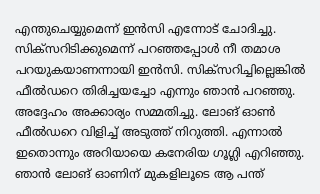എന്തുചെയ്യുമെന്ന് ഇന്‍സി എന്നോട് ചോദിച്ചു. സിക്സറിടിക്കുമെന്ന് പറഞ്ഞപ്പോള്‍ നീ തമാശ പറയുകയാണന്നായി ഇന്‍സി. സിക്സറിച്ചില്ലെങ്കില്‍ ഫീല്‍ഡറെ തിരിച്ചയച്ചോ എന്നും ഞാന്‍ പറഞ്ഞു. അദ്ദേഹം അക്കാര്യം സമ്മതിച്ചു. ലോങ് ഓണ്‍ ഫീല്‍ഡറെ വിളിച്ച് അടുത്ത് നിറുത്തി. എന്നാല്‍ ഇതൊന്നും അറിയായെ കനേരിയ ഗൂഗ്ലി എറിഞ്ഞു. ഞാന്‍ ലോങ് ഓണിന് മുകളിലൂടെ ആ പന്ത്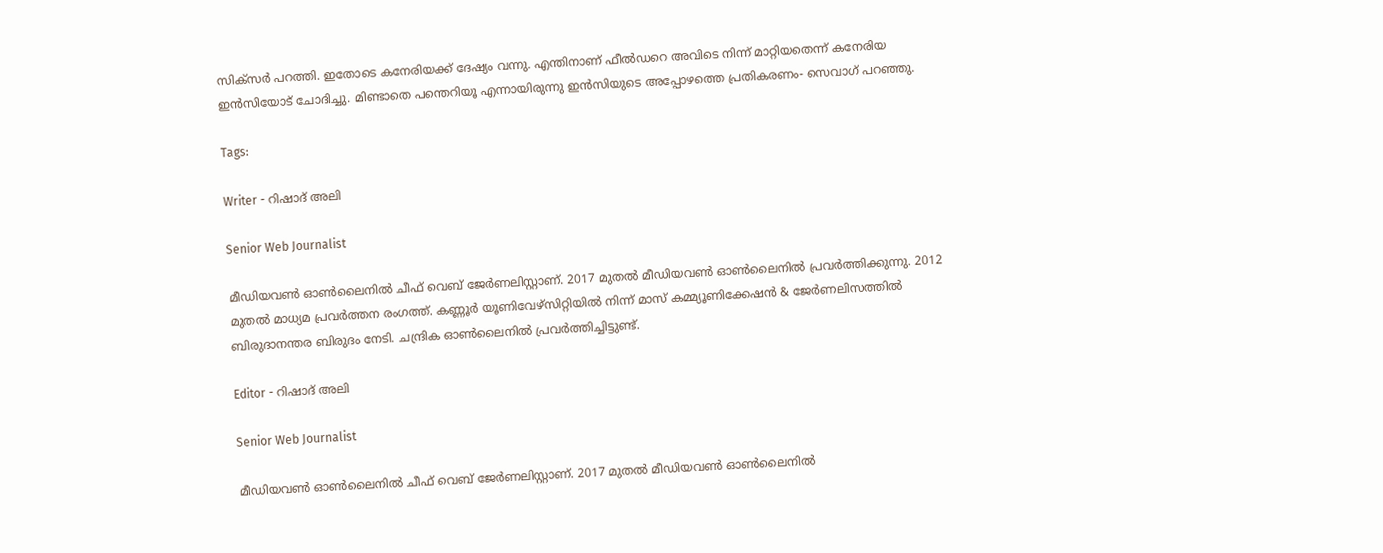സിക്സര്‍ പറത്തി. ഇതോടെ കനേരിയക്ക് ദേഷ്യം വന്നു. എന്തിനാണ് ഫീല്‍ഡറെ അവിടെ നിന്ന് മാറ്റിയതെന്ന് കനേരിയ ഇന്‍സിയോട് ചോദിച്ചു. മിണ്ടാതെ പന്തെറിയൂ എന്നായിരുന്നു ഇന്‍സിയുടെ അപ്പോഴത്തെ പ്രതികരണം- സെവാഗ് പറഞ്ഞു.

Tags:

Writer - റിഷാദ് അലി

Senior Web Journalist

മീഡിയവൺ ഓൺലൈനിൽ ചീഫ് വെബ് ജേർണലിസ്റ്റാണ്. 2017 മുതൽ മീഡിയവൺ ഓൺലൈനിൽ പ്രവർത്തിക്കുന്നു. 2012 മുതൽ മാധ്യമ പ്രവർത്തന രംഗത്ത്. കണ്ണൂര്‍ യൂണിവേഴ്‌സിറ്റിയിൽ നിന്ന് മാസ് കമ്മ്യൂണിക്കേഷന്‍ & ജേര്‍ണലിസത്തില്‍ ബിരുദാനന്തര ബിരുദം നേടി. ചന്ദ്രിക ഓണ്‍ലൈനില്‍ പ്രവര്‍ത്തിച്ചിട്ടുണ്ട്.

Editor - റിഷാദ് അലി

Senior Web Journalist

മീഡിയവൺ ഓൺലൈനിൽ ചീഫ് വെബ് ജേർണലിസ്റ്റാണ്. 2017 മുതൽ മീഡിയവൺ ഓൺലൈനിൽ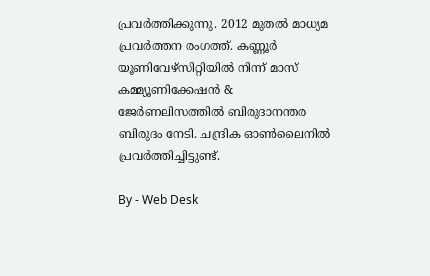പ്രവർത്തിക്കുന്നു. 2012 മുതൽ മാധ്യമ പ്രവർത്തന രംഗത്ത്. കണ്ണൂര്‍ യൂണിവേഴ്‌സിറ്റിയിൽ നിന്ന് മാസ് കമ്മ്യൂണിക്കേഷന്‍ & ജേര്‍ണലിസത്തില്‍ ബിരുദാനന്തര ബിരുദം നേടി. ചന്ദ്രിക ഓണ്‍ലൈനില്‍ പ്രവര്‍ത്തിച്ചിട്ടുണ്ട്.

By - Web Desk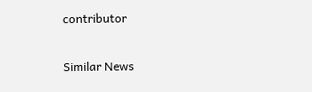contributor

Similar News